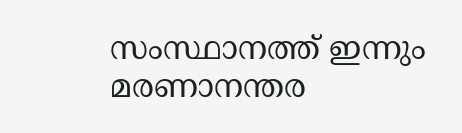സംസ്ഥാനത്ത് ഇന്നും മരണാനന്തര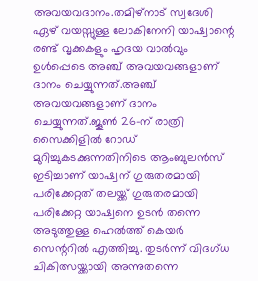അവയവദാനം.തമിഴ്നാട് സ്വദേശി ഏഴ് വയസ്സുള്ള ലോകിനേനി യാഷ്വാന്റെ രണ്ട് വൃക്കകളും ഹൃദയ വാൽവും ഉൾപ്പെടെ അഞ്ച് അവയവങ്ങളാണ് ദാനം ചെയ്യുന്നത്.അഞ്ച് അവയവങ്ങളാണ് ദാനം ചെയ്യുന്നത്.ജൂൺ 26-ന് രാത്രി സൈക്കിളിൽ റോഡ് മുറിച്ചുകടക്കുന്നതിനിടെ ആംബുലൻസ് ഇടിച്ചാണ് യാഷ്വന് ഗുരുതരമായി പരിക്കേറ്റത് തലയ്ക്ക് ഗുരുതരമായി പരിക്കേറ്റ യാഷ്വനെ ഉടൻ തന്നെ അടുത്തുള്ള ഹെൽത്ത് കെയർ സെന്ററിൽ എത്തിച്ചു. തുടർന്ന് വിദഗ്ധ ചികിത്സയ്ക്കായി അന്നുതന്നെ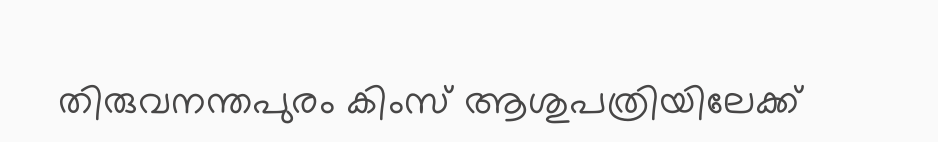തിരുവനന്തപുരം കിംസ് ആശുപത്രിയിലേക്ക്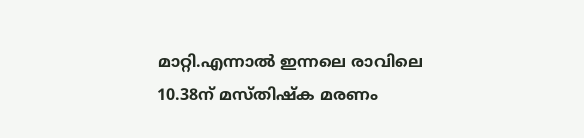മാറ്റി.എന്നാൽ ഇന്നലെ രാവിലെ 10.38ന് മസ്തിഷ്ക മരണം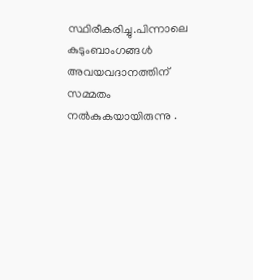സ്ഥിരീകരിച്ചു.പിന്നാലെ കുടുംബാംഗങ്ങൾ അവയവദാനത്തിന് സമ്മതം നൽകുകയായിരുന്നു .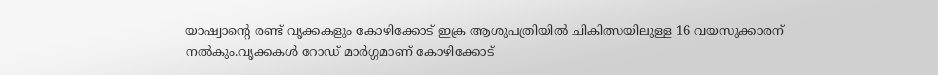യാഷ്വാന്റെ രണ്ട് വൃക്കകളും കോഴിക്കോട് ഇക്ര ആശുപത്രിയിൽ ചികിത്സയിലുള്ള 16 വയസുക്കാരന് നൽകും.വൃക്കകൾ റോഡ് മാർഗ്ഗമാണ് കോഴിക്കോട്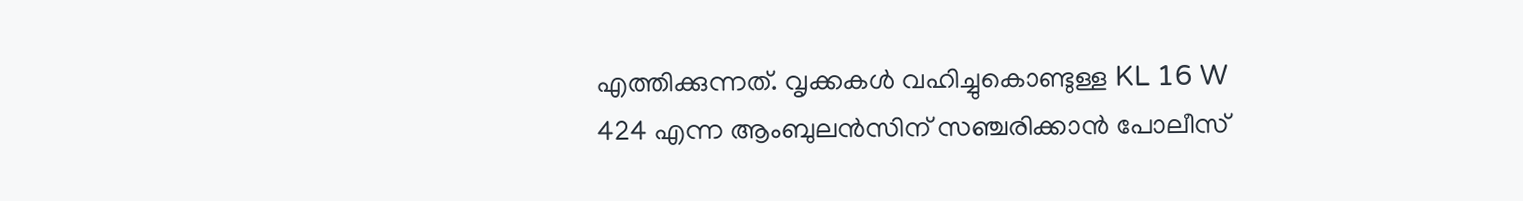എത്തിക്കുന്നത്. വൃക്കകൾ വഹിച്ചുകൊണ്ടുള്ള KL 16 W 424 എന്ന ആംബുലൻസിന് സഞ്ചരിക്കാൻ പോലീസ്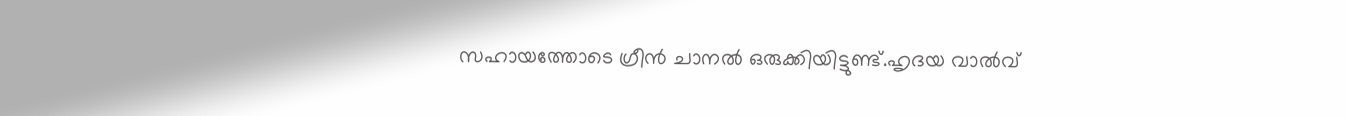സഹായത്തോടെ ഗ്രീൻ ചാനൽ ഒരുക്കിയിട്ടുണ്ട്.ഹൃദയ വാൽവ്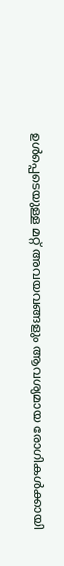ഉൾപ്പെടെയുള്ള മറ്റ് അവയവങ്ങളും ആവശ്യമായ രോഗികൾക്കായി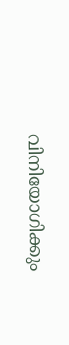വിനിയോഗിക്കും